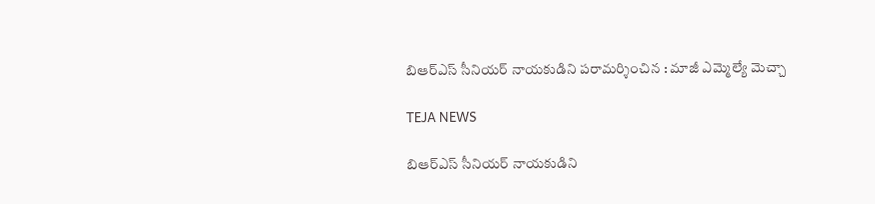బిఆర్ఎస్ సీనియర్ నాయకుడిని పరామర్శించిన : మాజీ ఎమ్మెల్యే మెచ్చా

TEJA NEWS

బిఆర్ఎస్ సీనియర్ నాయకుడిని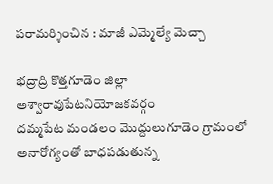పరామర్శించిన : మాజీ ఎమ్మెల్యే మెచ్చా

భద్రాద్రి కొత్తగూడెం జిల్లా
అశ్వారావుపేటనియోజకవర్గం
దమ్మపేట మండలం మొద్దులుగూడెం గ్రామంలో అనారోగ్యంతో బాధపడుతున్న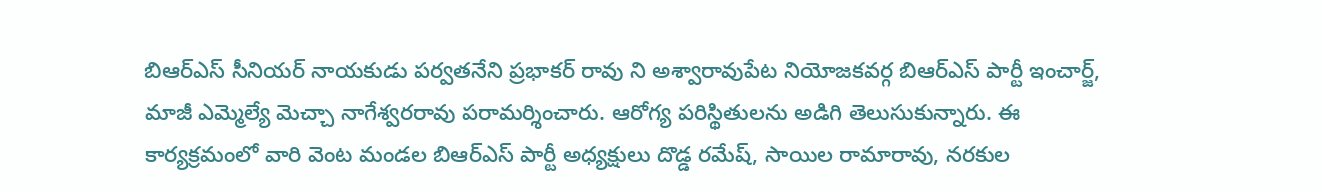బిఆర్ఎస్ సీనియర్ నాయకుడు పర్వతనేని ప్రభాకర్ రావు ని అశ్వారావుపేట నియోజకవర్గ బిఆర్ఎస్ పార్టీ ఇంచార్జ్, మాజీ ఎమ్మెల్యే మెచ్చా నాగేశ్వరరావు పరామర్శించారు. ఆరోగ్య పరిస్థితులను అడిగి తెలుసుకున్నారు. ఈ కార్యక్రమంలో వారి వెంట మండల బిఆర్ఎస్ పార్టీ అధ్యక్షులు దొడ్డ రమేష్, సాయిల రామారావు, నరకుల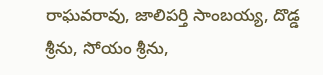రాఘవరావు, జాలిపర్తి సాంబయ్య, దొడ్డ శ్రీను, సోయం శ్రీను,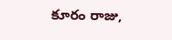కూరం రాజు,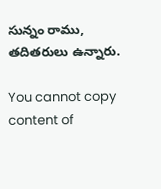సున్నం రాము, తదితరులు ఉన్నారు.

You cannot copy content of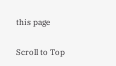this page

Scroll to Top